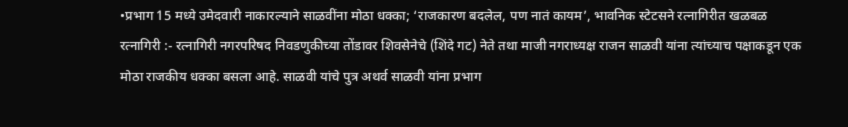•प्रभाग 15 मध्ये उमेदवारी नाकारल्याने साळवींना मोठा धक्का; ‘राजकारण बदलेल, पण नातं कायम’, भावनिक स्टेटसने रत्नागिरीत खळबळ
रत्नागिरी :- रत्नागिरी नगरपरिषद निवडणुकीच्या तोंडावर शिवसेनेचे (शिंदे गट) नेते तथा माजी नगराध्यक्ष राजन साळवी यांना त्यांच्याच पक्षाकडून एक मोठा राजकीय धक्का बसला आहे. साळवी यांचे पुत्र अथर्व साळवी यांना प्रभाग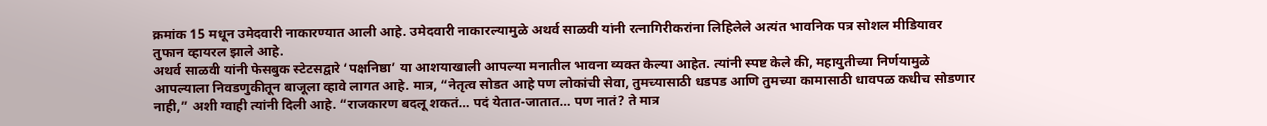क्रमांक 15 मधून उमेदवारी नाकारण्यात आली आहे. उमेदवारी नाकारल्यामुळे अथर्व साळवी यांनी रत्नागिरीकरांना लिहिलेले अत्यंत भावनिक पत्र सोशल मीडियावर तुफान व्हायरल झाले आहे.
अथर्व साळवी यांनी फेसबुक स्टेटसद्वारे ‘पक्षनिष्ठा’ या आशयाखाली आपल्या मनातील भावना व्यक्त केल्या आहेत. त्यांनी स्पष्ट केले की, महायुतीच्या निर्णयामुळे आपल्याला निवडणुकीतून बाजूला व्हावे लागत आहे. मात्र, “नेतृत्व सोडत आहे पण लोकांची सेवा, तुमच्यासाठी धडपड आणि तुमच्या कामासाठी धावपळ कधीच सोडणार नाही,” अशी ग्वाही त्यांनी दिली आहे. “राजकारण बदलू शकतं… पदं येतात-जातात… पण नातं? ते मात्र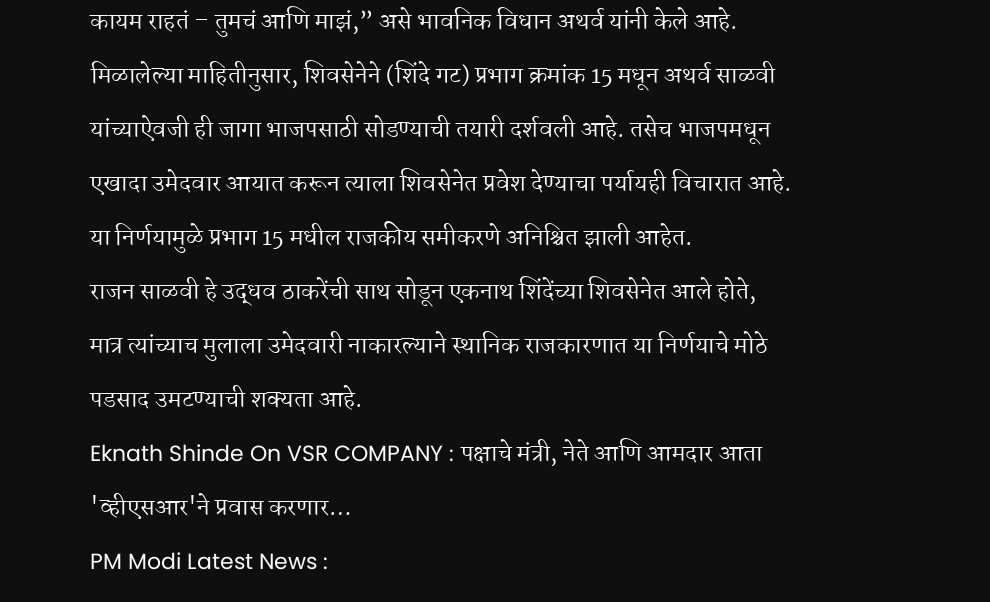कायम राहतं – तुमचं आणि माझं,” असे भावनिक विधान अथर्व यांनी केले आहे.
मिळालेल्या माहितीनुसार, शिवसेनेने (शिंदे गट) प्रभाग क्रमांक 15 मधून अथर्व साळवी यांच्याऐवजी ही जागा भाजपसाठी सोडण्याची तयारी दर्शवली आहे. तसेच भाजपमधून एखादा उमेदवार आयात करून त्याला शिवसेनेत प्रवेश देण्याचा पर्यायही विचारात आहे. या निर्णयामुळे प्रभाग 15 मधील राजकीय समीकरणे अनिश्चित झाली आहेत.
राजन साळवी हे उद्धव ठाकरेंची साथ सोडून एकनाथ शिंदेंच्या शिवसेनेत आले होते, मात्र त्यांच्याच मुलाला उमेदवारी नाकारल्याने स्थानिक राजकारणात या निर्णयाचे मोठे पडसाद उमटण्याची शक्यता आहे.
Eknath Shinde On VSR COMPANY : पक्षाचे मंत्री, नेते आणि आमदार आता 'व्हीएसआर'ने प्रवास करणार…
PM Modi Latest News :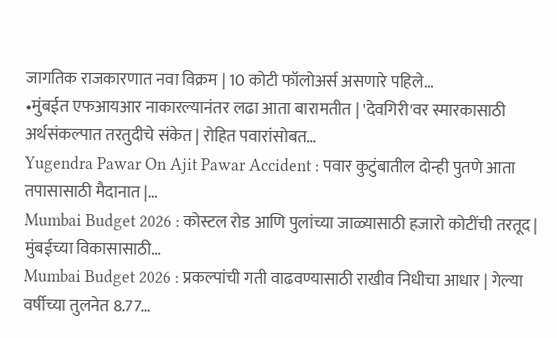जागतिक राजकारणात नवा विक्रम | 10 कोटी फॉलोअर्स असणारे पहिले…
•मुंबईत एफआयआर नाकारल्यानंतर लढा आता बारामतीत | 'देवगिरी'वर स्मारकासाठी अर्थसंकल्पात तरतुदीचे संकेत | रोहित पवारांसोबत…
Yugendra Pawar On Ajit Pawar Accident : पवार कुटुंबातील दोन्ही पुतणे आता तपासासाठी मैदानात |…
Mumbai Budget 2026 : कोस्टल रोड आणि पुलांच्या जाळ्यासाठी हजारो कोटींची तरतूद | मुंबईच्या विकासासाठी…
Mumbai Budget 2026 : प्रकल्पांची गती वाढवण्यासाठी राखीव निधीचा आधार | गेल्या वर्षीच्या तुलनेत 8.77…